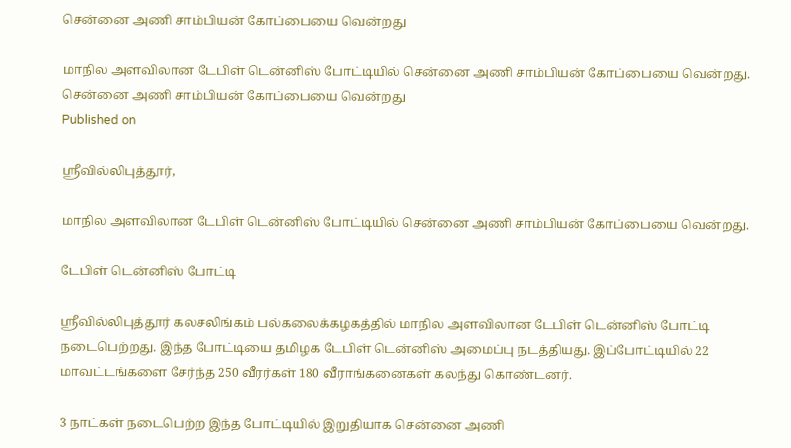சென்னை அணி சாம்பியன் கோப்பையை வென்றது

மாநில அளவிலான டேபிள் டென்னிஸ் போட்டியில் சென்னை அணி சாம்பியன் கோப்பையை வென்றது.
சென்னை அணி சாம்பியன் கோப்பையை வென்றது
Published on

ஸ்ரீவில்லிபுத்தூர்,

மாநில அளவிலான டேபிள் டென்னிஸ் போட்டியில் சென்னை அணி சாம்பியன் கோப்பையை வென்றது.

டேபிள் டென்னிஸ் போட்டி

ஸ்ரீவில்லிபுத்தூர் கலசலிங்கம் பல்கலைக்கழகத்தில் மாநில அளவிலான டேபிள் டென்னிஸ் போட்டி நடைபெற்றது. இந்த போட்டியை தமிழக டேபிள் டென்னிஸ் அமைப்பு நடத்தியது. இப்போட்டியில் 22 மாவட்டங்களை சேர்ந்த 250 வீரர்கள் 180 வீராங்கனைகள் கலந்து கொண்டனர்.

3 நாட்கள் நடைபெற்ற இந்த போட்டியில் இறுதியாக சென்னை அணி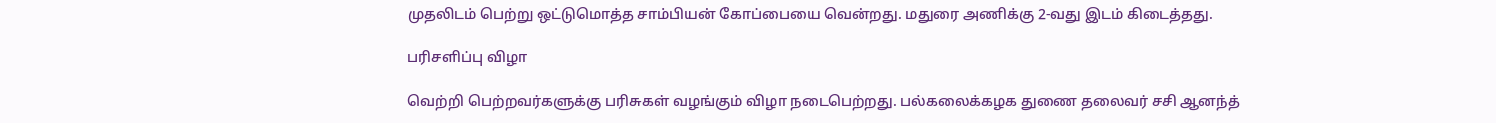முதலிடம் பெற்று ஒட்டுமொத்த சாம்பியன் கோப்பையை வென்றது. மதுரை அணிக்கு 2-வது இடம் கிடைத்தது.

பரிசளிப்பு விழா

வெற்றி பெற்றவர்களுக்கு பரிசுகள் வழங்கும் விழா நடைபெற்றது. பல்கலைக்கழக துணை தலைவர் சசி ஆனந்த்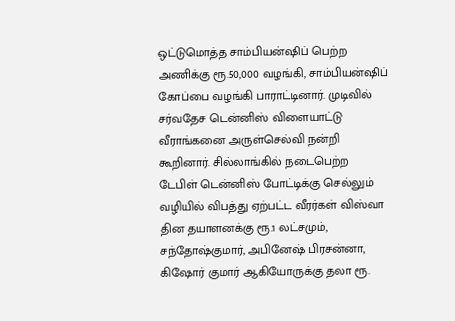ஒட்டுமொத்த சாம்பியன்ஷிப் பெற்ற அணிக்கு ரூ.50,000 வழங்கி, சாம்பியன்ஷிப் கோப்பை வழங்கி பாராட்டினார். முடிவில் சர்வதேச டென்னிஸ் விளையாட்டு வீராங்கனை அருள்செல்வி நன்றி கூறினார். சில்லாங்கில் நடைபெற்ற டேபிள் டென்னிஸ் போட்டிக்கு செல்லும் வழியில் விபத்து ஏற்பட்ட வீரர்கள் விஸ்வா தின தயாளனக்கு ரூ.1 லட்சமும், சந்தோஷ்குமார், அபினேஷ் பிரசன்னா, கிஷோர் குமார் ஆகியோருக்கு தலா ரூ.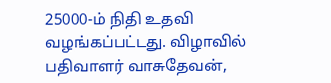25000-ம் நிதி உதவி வழங்கப்பட்டது. விழாவில் பதிவாளர் வாசுதேவன்,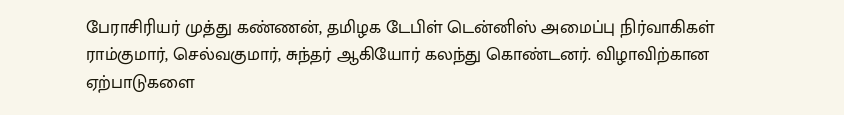பேராசிரியர் முத்து கண்ணன், தமிழக டேபிள் டென்னிஸ் அமைப்பு நிர்வாகிகள் ராம்குமார், செல்வகுமார், சுந்தர் ஆகியோர் கலந்து கொண்டனர். விழாவிற்கான ஏற்பாடுகளை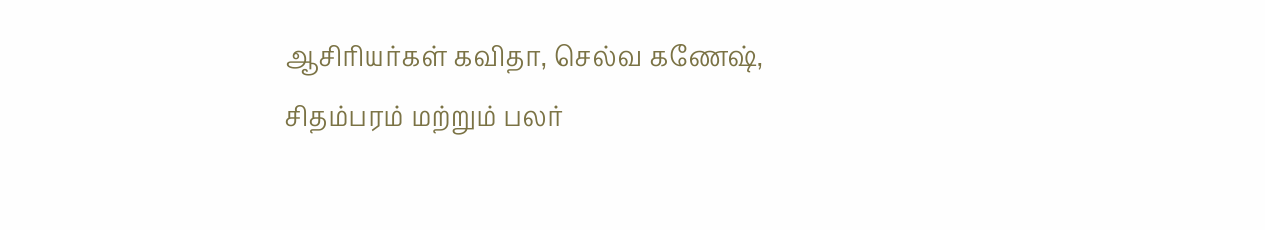ஆசிரியர்கள் கவிதா, செல்வ கணேஷ், சிதம்பரம் மற்றும் பலர்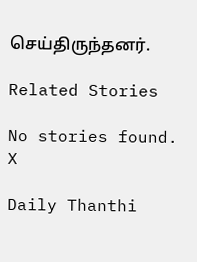செய்திருந்தனர்.

Related Stories

No stories found.
X

Daily Thanthi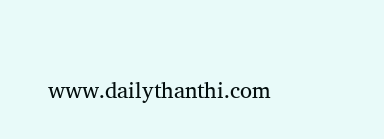www.dailythanthi.com